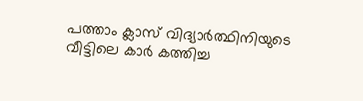പത്താം ക്ലാസ് വിദ്യാർത്ഥിനിയുടെ വീട്ടിലെ കാർ കത്തിച്ച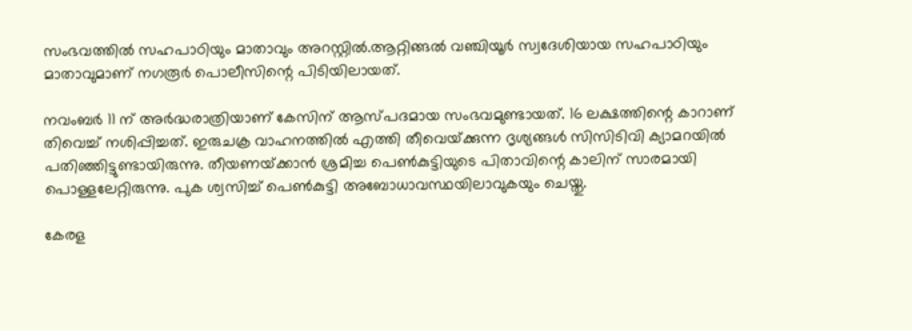സംഭവത്തില്‍ സഹപാഠിയും മാതാവും അറസ്റ്റില്‍.ആറ്റിങ്ങല്‍ വഞ്ചിയൂർ സ്വദേശിയായ സഹപാഠിയും മാതാവുമാണ് നഗരൂർ പൊലീസിന്റെ പിടിയിലായത്.

നവംബർ 11 ന് അർദ്ധരാത്രിയാണ് കേസിന് ആസ്പദമായ സംഭവമുണ്ടായത്. 16 ലക്ഷത്തിന്റെ കാറാണ് തിവെച്ച്‌ നശിപ്പിച്ചത്. ഇരുചക്ര വാഹനത്തില്‍ എത്തി തീവെയ്‌ക്കുന്ന ദൃശ്യങ്ങള്‍ സിസിടിവി ക്യാമറയില്‍ പതിഞ്ഞിട്ടുണ്ടായിരുന്നു. തീയണയ്‌ക്കാൻ ശ്രമിച്ച പെണ്‍കുട്ടിയുടെ പിതാവിന്റെ കാലിന് സാരമായി പൊള്ളലേറ്റിരുന്നു. പുക ശ്വസിച്ച്‌ പെണ്‍കുട്ടി അബോധാവസ്ഥയിലാവുകയും ചെയ്തു.

കേരള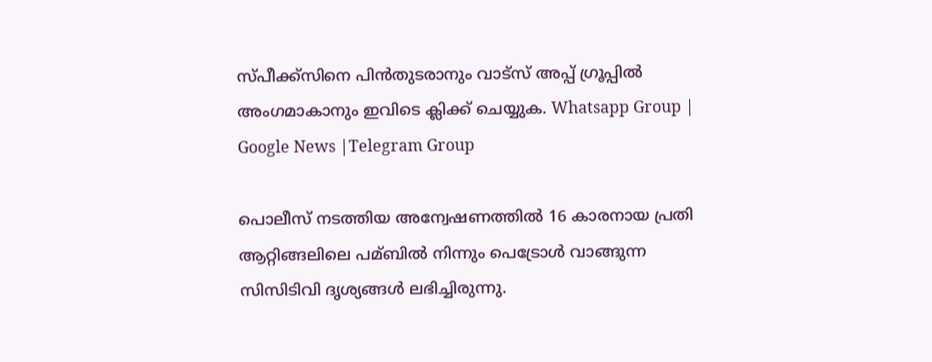സ്പീക്ക്സിനെ പിൻതുടരാനും വാട്സ് അപ്പ് ഗ്രൂപ്പിൽ അംഗമാകാനും ഇവിടെ ക്ലിക്ക് ചെയ്യുക. Whatsapp Group | Google News |Telegram Group

പൊലീസ് നടത്തിയ അന്വേഷണത്തില്‍ 16 കാരനായ പ്രതി ആറ്റിങ്ങലിലെ പമ്ബില്‍ നിന്നും പെട്രോള്‍ വാങ്ങുന്ന സിസിടിവി ദൃശ്യങ്ങള്‍ ലഭിച്ചിരുന്നു.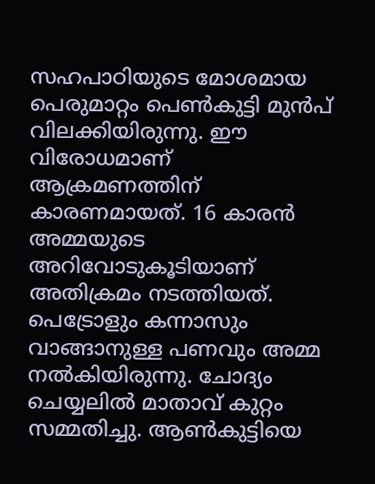സഹപാഠിയുടെ മോശമായ പെരുമാറ്റം പെണ്‍കുട്ടി മുൻപ് വിലക്കിയിരുന്നു. ഈ വിരോധമാണ് ആക്രമണത്തിന് കാരണമായത്. 16 കാരൻ അമ്മയുടെ അറിവോടുകൂടിയാണ് അതിക്രമം നടത്തിയത്. പെട്രോളും കന്നാസും വാങ്ങാനുള്ള പണവും അമ്മ നല്‍കിയിരുന്നു. ചോദ്യം ചെയ്യലില്‍ മാതാവ് കുറ്റം സമ്മതിച്ചു. ആണ്‍കുട്ടിയെ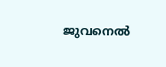ജുവനെല്‍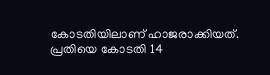കോടതിയിലാണ് ഹാജരാക്കിയത്. പ്രതിയെ കോടതി 14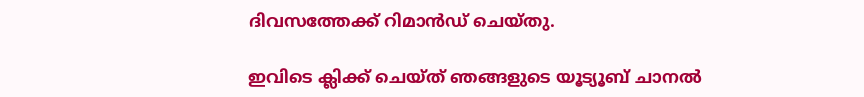ദിവസത്തേക്ക് റിമാൻഡ് ചെയ്തു.

ഇവിടെ ക്ലിക്ക് ചെയ്ത് ഞങ്ങളുടെ യൂട്യൂബ് ചാനൽ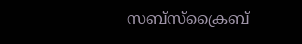സബ്സ്ക്രൈബ്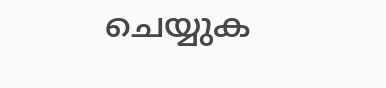ചെയ്യുക